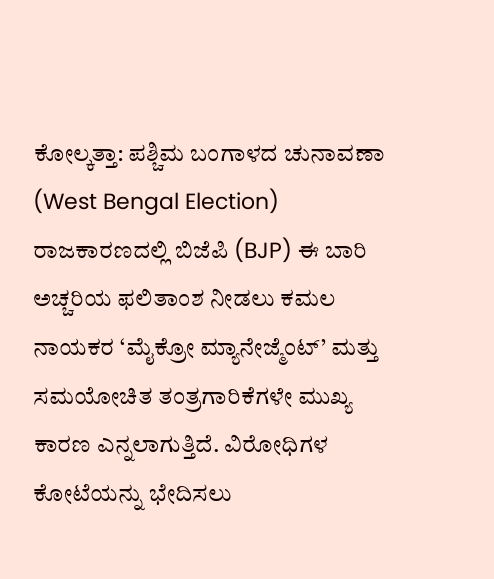ಕೋಲ್ಕತ್ತಾ: ಪಶ್ಚಿಮ ಬಂಗಾಳದ ಚುನಾವಣಾ (West Bengal Election) ರಾಜಕಾರಣದಲ್ಲಿ ಬಿಜೆಪಿ (BJP) ಈ ಬಾರಿ ಅಚ್ಚರಿಯ ಫಲಿತಾಂಶ ನೀಡಲು ಕಮಲ ನಾಯಕರ ‘ಮೈಕ್ರೋ ಮ್ಯಾನೇಜ್ಮೆಂಟ್’ ಮತ್ತು ಸಮಯೋಚಿತ ತಂತ್ರಗಾರಿಕೆಗಳೇ ಮುಖ್ಯ ಕಾರಣ ಎನ್ನಲಾಗುತ್ತಿದೆ. ವಿರೋಧಿಗಳ ಕೋಟೆಯನ್ನು ಭೇದಿಸಲು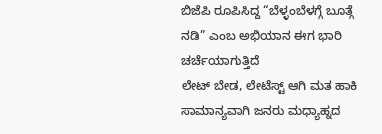ಬಿಜೆಪಿ ರೂಪಿಸಿದ್ದ “ಬೆಳ್ಳಂಬೆಳಗ್ಗೆ ಬೂತ್ಗೆ ನಡಿ” ಎಂಬ ಅಭಿಯಾನ ಈಗ ಭಾರಿ ಚರ್ಚೆಯಾಗುತ್ತಿದೆ
ಲೇಟ್ ಬೇಡ, ಲೇಟೆಸ್ಟ್ ಆಗಿ ಮತ ಹಾಕಿ
ಸಾಮಾನ್ಯವಾಗಿ ಜನರು ಮಧ್ಯಾಹ್ನದ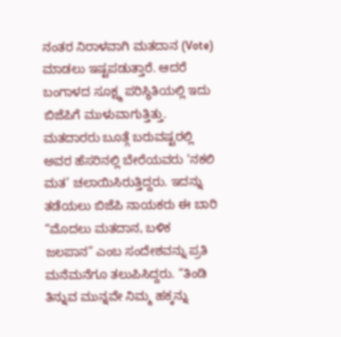ನಂತರ ನಿರಾಳವಾಗಿ ಮತದಾನ (Vote) ಮಾಡಲು ಇಷ್ಟಪಡುತ್ತಾರೆ. ಆದರೆ ಬಂಗಾಳದ ಸೂಕ್ಷ್ಮ ಪರಿಸ್ಥಿತಿಯಲ್ಲಿ ಇದು ಬಿಜೆಪಿಗೆ ಮುಳುವಾಗುತ್ತಿತ್ತು. ಮತದಾರರು ಬೂತ್ಗೆ ಬರುವಷ್ಟರಲ್ಲಿ ಅವರ ಹೆಸರಿನಲ್ಲಿ ಬೇರೆಯವರು ‘ನಕಲಿ ಮತ’ ಚಲಾಯಿಸಿರುತ್ತಿದ್ದರು. ಇದನ್ನು ತಡೆಯಲು ಬಿಜೆಪಿ ನಾಯಕರು ಈ ಬಾರಿ “ಮೊದಲು ಮತದಾನ, ಬಳಿಕ ಜಲಪಾನ” ಎಂಬ ಸಂದೇಶವನ್ನು ಪ್ರತಿ ಮನೆಮನೆಗೂ ತಲುಪಿಸಿದ್ದರು. “ತಿಂಡಿ ತಿನ್ನುವ ಮುನ್ನವೇ ನಿಮ್ಮ ಹಕ್ಕನ್ನು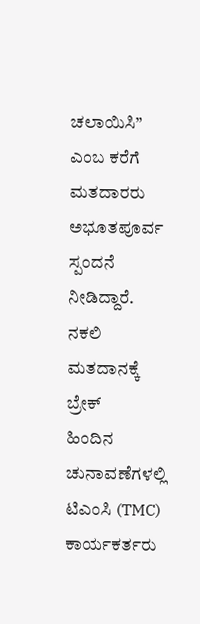ಚಲಾಯಿಸಿ” ಎಂಬ ಕರೆಗೆ ಮತದಾರರು ಅಭೂತಪೂರ್ವ ಸ್ಪಂದನೆ ನೀಡಿದ್ದಾರೆ.
ನಕಲಿ ಮತದಾನಕ್ಕೆ ಬ್ರೇಕ್
ಹಿಂದಿನ ಚುನಾವಣೆಗಳಲ್ಲಿ ಟಿಎಂಸಿ (TMC) ಕಾರ್ಯಕರ್ತರು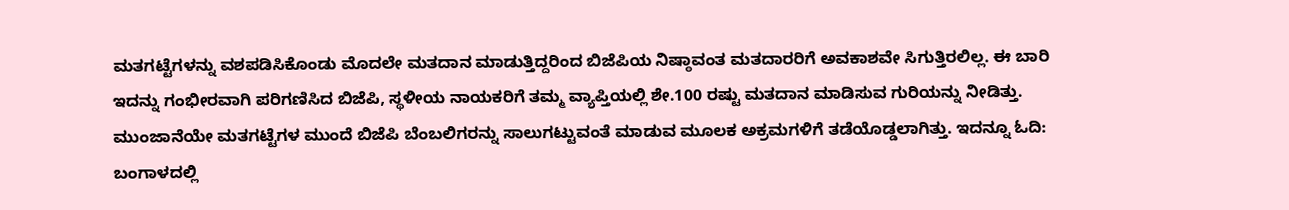ಮತಗಟ್ಟೆಗಳನ್ನು ವಶಪಡಿಸಿಕೊಂಡು ಮೊದಲೇ ಮತದಾನ ಮಾಡುತ್ತಿದ್ದರಿಂದ ಬಿಜೆಪಿಯ ನಿಷ್ಠಾವಂತ ಮತದಾರರಿಗೆ ಅವಕಾಶವೇ ಸಿಗುತ್ತಿರಲಿಲ್ಲ. ಈ ಬಾರಿ ಇದನ್ನು ಗಂಭೀರವಾಗಿ ಪರಿಗಣಿಸಿದ ಬಿಜೆಪಿ, ಸ್ಥಳೀಯ ನಾಯಕರಿಗೆ ತಮ್ಮ ವ್ಯಾಪ್ತಿಯಲ್ಲಿ ಶೇ.100 ರಷ್ಟು ಮತದಾನ ಮಾಡಿಸುವ ಗುರಿಯನ್ನು ನೀಡಿತ್ತು. ಮುಂಜಾನೆಯೇ ಮತಗಟ್ಟೆಗಳ ಮುಂದೆ ಬಿಜೆಪಿ ಬೆಂಬಲಿಗರನ್ನು ಸಾಲುಗಟ್ಟುವಂತೆ ಮಾಡುವ ಮೂಲಕ ಅಕ್ರಮಗಳಿಗೆ ತಡೆಯೊಡ್ಡಲಾಗಿತ್ತು. ಇದನ್ನೂ ಓದಿ: ಬಂಗಾಳದಲ್ಲಿ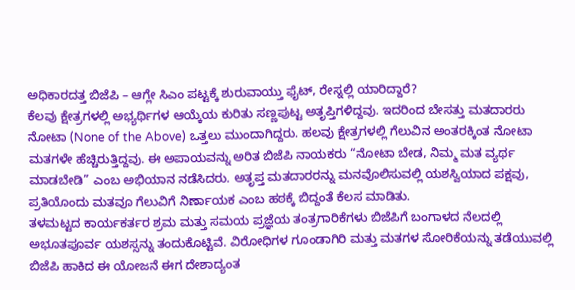ಅಧಿಕಾರದತ್ತ ಬಿಜೆಪಿ – ಆಗ್ಲೇ ಸಿಎಂ ಪಟ್ಟಕ್ಕೆ ಶುರುವಾಯ್ತು ಫೈಟ್, ರೇಸ್ನಲ್ಲಿ ಯಾರಿದ್ದಾರೆ?
ಕೆಲವು ಕ್ಷೇತ್ರಗಳಲ್ಲಿ ಅಭ್ಯರ್ಥಿಗಳ ಆಯ್ಕೆಯ ಕುರಿತು ಸಣ್ಣಪುಟ್ಟ ಅತೃಪ್ತಿಗಳಿದ್ದವು. ಇದರಿಂದ ಬೇಸತ್ತು ಮತದಾರರು ನೋಟಾ (None of the Above) ಒತ್ತಲು ಮುಂದಾಗಿದ್ದರು. ಹಲವು ಕ್ಷೇತ್ರಗಳಲ್ಲಿ ಗೆಲುವಿನ ಅಂತರಕ್ಕಿಂತ ನೋಟಾ ಮತಗಳೇ ಹೆಚ್ಚಿರುತ್ತಿದ್ದವು. ಈ ಅಪಾಯವನ್ನು ಅರಿತ ಬಿಜೆಪಿ ನಾಯಕರು “ನೋಟಾ ಬೇಡ, ನಿಮ್ಮ ಮತ ವ್ಯರ್ಥ ಮಾಡಬೇಡಿ” ಎಂಬ ಅಭಿಯಾನ ನಡೆಸಿದರು. ಅತೃಪ್ತ ಮತದಾರರನ್ನು ಮನವೊಲಿಸುವಲ್ಲಿ ಯಶಸ್ವಿಯಾದ ಪಕ್ಷವು, ಪ್ರತಿಯೊಂದು ಮತವೂ ಗೆಲುವಿಗೆ ನಿರ್ಣಾಯಕ ಎಂಬ ಹಠಕ್ಕೆ ಬಿದ್ದಂತೆ ಕೆಲಸ ಮಾಡಿತು.
ತಳಮಟ್ಟದ ಕಾರ್ಯಕರ್ತರ ಶ್ರಮ ಮತ್ತು ಸಮಯ ಪ್ರಜ್ಞೆಯ ತಂತ್ರಗಾರಿಕೆಗಳು ಬಿಜೆಪಿಗೆ ಬಂಗಾಳದ ನೆಲದಲ್ಲಿ ಅಭೂತಪೂರ್ವ ಯಶಸ್ಸನ್ನು ತಂದುಕೊಟ್ಟಿವೆ. ವಿರೋಧಿಗಳ ಗೂಂಡಾಗಿರಿ ಮತ್ತು ಮತಗಳ ಸೋರಿಕೆಯನ್ನು ತಡೆಯುವಲ್ಲಿ ಬಿಜೆಪಿ ಹಾಕಿದ ಈ ಯೋಜನೆ ಈಗ ದೇಶಾದ್ಯಂತ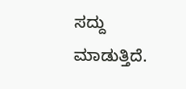ಸದ್ದು ಮಾಡುತ್ತಿದೆ.